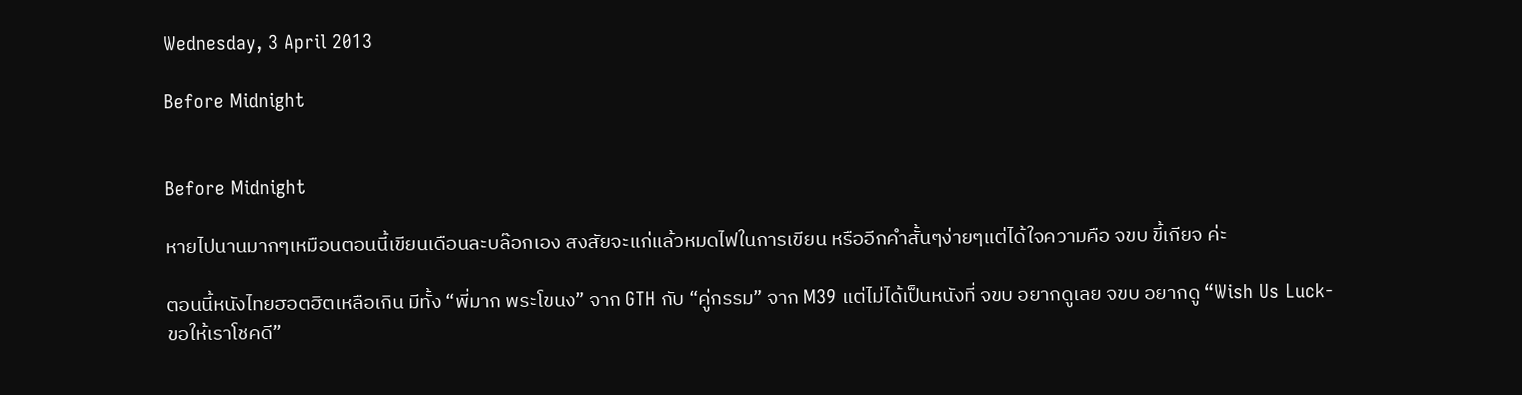Wednesday, 3 April 2013

Before Midnight


Before Midnight

หายไปนานมากๆเหมือนตอนนี้เขียนเดือนละบล๊อกเอง สงสัยจะแก่แล้วหมดไฟในการเขียน หรืออีกคำสั้นๆง่ายๆแต่ได้ใจความคือ จขบ ขี้เกียจ ค่ะ

ตอนนี้หนังไทยฮอตฮิตเหลือเกิน มีทั้ง “พี่มาก พระโขนง” จาก GTH กับ “คู่กรรม” จาก M39 แต่ไม่ได้เป็นหนังที่ จขบ อยากดูเลย จขบ อยากดู “Wish Us Luck-ขอให้เราโชคดี”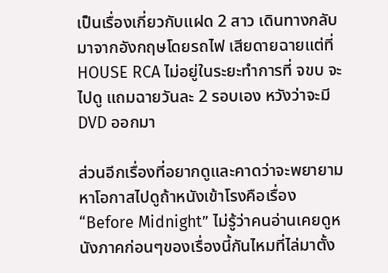เป็นเรื่องเกี่ยวกับแฝด 2 สาว เดินทางกลับมาจากอังกฤษโดยรถไฟ เสียดายฉายแต่ที่ HOUSE RCA ไม่อยู่ในระยะทำการที่ จขบ จะไปดู แถมฉายวันละ 2 รอบเอง หวังว่าจะมี DVD ออกมา

ส่วนอีกเรื่องที่อยากดูและคาดว่าจะพยายามหาโอกาสไปดูถ้าหนังเข้าโรงคือเรื่อง “Before Midnight” ไม่รู้ว่าคนอ่านเคยดูหนังภาคก่อนๆของเรื่องนี้กันไหมที่ไล่มาตั้ง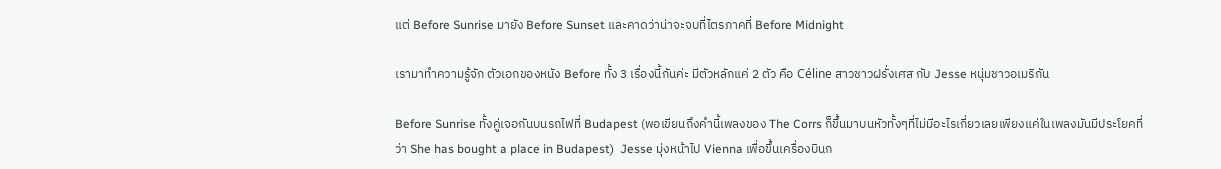แต่ Before Sunrise มายัง Before Sunset และคาดว่าน่าจะจบที่ไตรภาคที่ Before Midnight

เรามาทำความรู้จัก ตัวเอกของหนัง Before ทั้ง 3 เรื่องนี้กันค่ะ มีตัวหลักแค่ 2 ตัว คือ Céline สาวชาวฝรั่งเศส กับ Jesse หนุ่มชาวอเมริกัน

Before Sunrise ทั้งคู่เจอกันบนรถไฟที่ Budapest (พอเขียนถึงคำนี้เพลงของ The Corrs ก็ขึ้นมาบนหัวทั้งๆที่ไม่มีอะไรเกี่ยวเลยเพียงแค่ในเพลงมันมีประโยคที่ว่า She has bought a place in Budapest)  Jesse มุ่งหน้าไป Vienna เพื่อขึ้นเครื่องบินก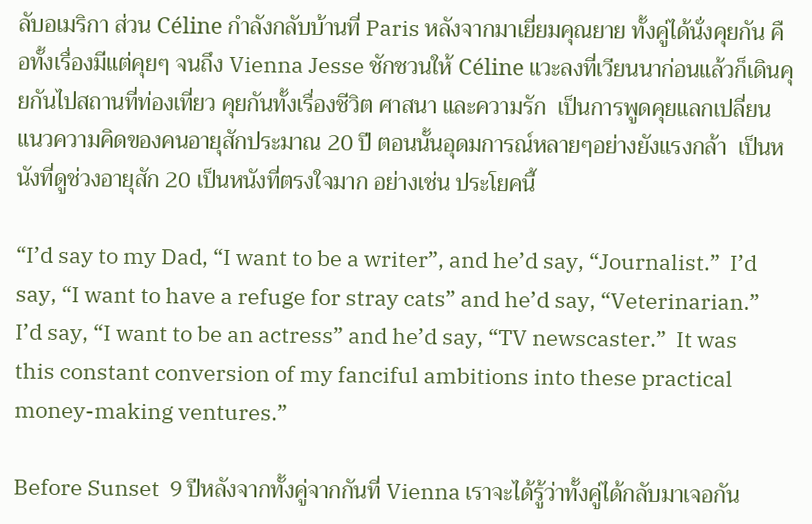ลับอเมริกา ส่วน Céline กำลังกลับบ้านที่ Paris หลังจากมาเยี่ยมคุณยาย ทั้งคู่ได้นั่งคุยกัน คือทั้งเรื่องมีแต่คุยๆ จนถึง Vienna Jesse ชักชวนให้ Céline แวะลงที่เวียนนาก่อนแล้วก็เดินคุยกันไปสถานที่ท่องเที่ยว คุยกันทั้งเรื่องชีวิต ศาสนา และความรัก  เป็นการพูดคุยแลกเปลี่ยนแนวความคิดของคนอายุสักประมาณ 20 ปี ตอนนั้นอุดมการณ์หลายๆอย่างยังแรงกล้า  เป็นหนังที่ดูช่วงอายุสัก 20 เป็นหนังที่ตรงใจมาก อย่างเช่น ประโยคนี้

“I’d say to my Dad, “I want to be a writer”, and he’d say, “Journalist.”  I’d say, “I want to have a refuge for stray cats” and he’d say, “Veterinarian.”  I’d say, “I want to be an actress” and he’d say, “TV newscaster.”  It was this constant conversion of my fanciful ambitions into these practical money-making ventures.”

Before Sunset  9 ปีหลังจากทั้งคู่จากกันที่ Vienna เราจะได้รู้ว่าทั้งคู่ได้กลับมาเจอกัน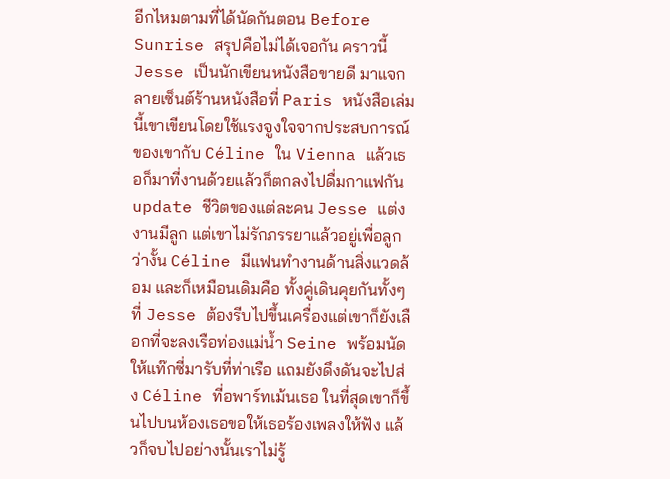อีกไหมตามที่ได้นัดกันตอน Before Sunrise สรุปคือไม่ได้เจอกัน คราวนี้ Jesse เป็นนักเขียนหนังสือขายดี มาแจกลายเซ็นต์ร้านหนังสือที่ Paris หนังสือเล่มนี้เขาเขียนโดยใช้แรงจูงใจจากประสบการณ์ของเขากับ Céline ใน Vienna แล้วเธอก็มาที่งานด้วยแล้วก็ตกลงไปดื่มกาแฟกัน update ชีวิตของแต่ละคน Jesse แต่งงานมีลูก แต่เขาไม่รักภรรยาแล้วอยู่เพื่อลูกว่างั้น Céline มีแฟนทำงานด้านสิ่งแวดล้อม และก็เหมือนเดิมคือ ทั้งคู่เดินคุยกันทั้งๆที่ Jesse ต้องรีบไปขึ้นเครื่องแต่เขาก็ยังเลือกที่จะลงเรือท่องแม่น้ำ Seine พร้อมนัดให้แท๊กซี่มารับที่ท่าเรือ แถมยังดึงดันจะไปส่ง Céline ที่อพาร์ทเม้นเธอ ในที่สุดเขาก็ขึ้นไปบนห้องเธอขอให้เธอร้องเพลงให้ฟัง แล้วก็จบไปอย่างนั้นเราไม่รู้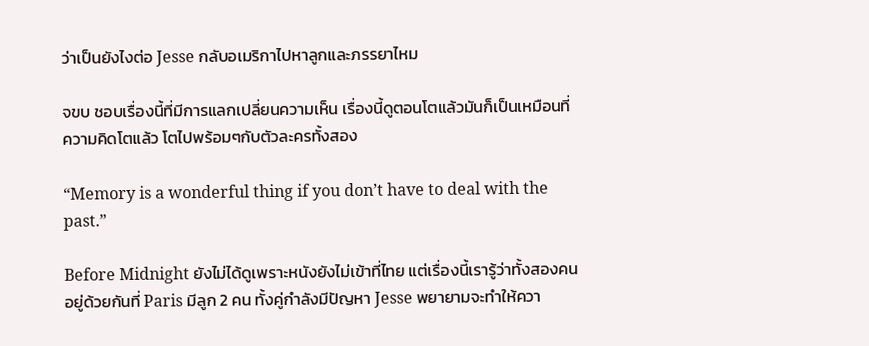ว่าเป็นยังไงต่อ Jesse กลับอเมริกาไปหาลูกและภรรยาไหม

จขบ ชอบเรื่องนี้ที่มีการแลกเปลี่ยนความเห็น เรื่องนี้ดูตอนโตแล้วมันก็เป็นเหมือนที่ความคิดโตแล้ว โตไปพร้อมๆกับตัวละครทั้งสอง

“Memory is a wonderful thing if you don’t have to deal with the past.”

Before Midnight ยังไม่ได้ดูเพราะหนังยังไม่เข้าที่ไทย แต่เรื่องนี้เรารู้ว่าทั้งสองคนอยู่ด้วยกันที่ Paris มีลูก 2 คน ทั้งคู่กำลังมีปัญหา Jesse พยายามจะทำให้ควา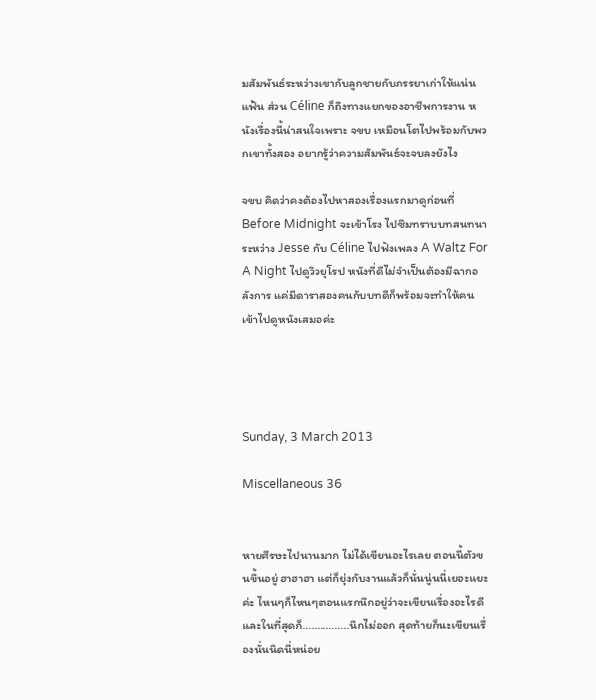มสัมพันธ์ระหว่างเขากับลูกชายกับภรรยาเก่าให้แน่นแฟ้น ส่วน Céline ก็ถึงทางแยกของอาชีพการงาน หนังเรื่องนี้น่าสนใจเพราะ จขบ เหมือนโตไปพร้อมกับพวกเขาทั้งสอง อยากรู้ว่าความสัมพันธ์จะจบลงยังไง

จขบ คิดว่าคงต้องไปหาสองเรื่องแรกมาดูก่อนที่ Before Midnight จะเข้าโรง ไปซึมทราบบทสนทนาระหว่าง Jesse กับ Céline ไปฟังเพลง A Waltz For A Night ไปดูวิวยุโรป หนังที่ดีไม่จำเป็นต้องมีฉากอลังการ แค่มีดาราสองคนกับบทดีก็พร้อมจะทำให้คนเข้าไปดูหนังเสมอค่ะ




Sunday, 3 March 2013

Miscellaneous 36


หายศีรษะไปนานมาก ไม่ได้เขียนอะไรเลย ตอนนี้ตัวขนขึ้นอยู่ ฮาฮาฮา แต่ก็ยุ่งกับงานแล้วก็นั่นนู่นนี่เยอะแยะค่ะ ไหนๆก็ไหนๆตอนแรกนึกอยู่ว่าจะเขียนเรื่องอะไรดี และในที่สุดก็................นึกไม่ออก สุดท้ายก็นะเขียนเรื่องนั่นนิดนี่หน่อย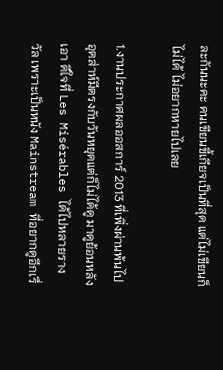ละกันนะคะ คนเขียนขี้เกียจเป็นที่สุด แต่ไม่เขียนก็ไม่ได้ ไม่อยากหายไปเลย

1.งานประกาศผลออสการ์ 2013 ที่เพิ่งผ่านพ้นไป อุตส่าห์มีตรงกับวันหยุดแต่ก็ไม่ได้ดู มาดูย้อนหลังเอา ดีใจที่ Les Misérables ได้ไปหลายรางวัล เพราะเป็นหนัง Mainstream ที่อยากดูอีกเรื่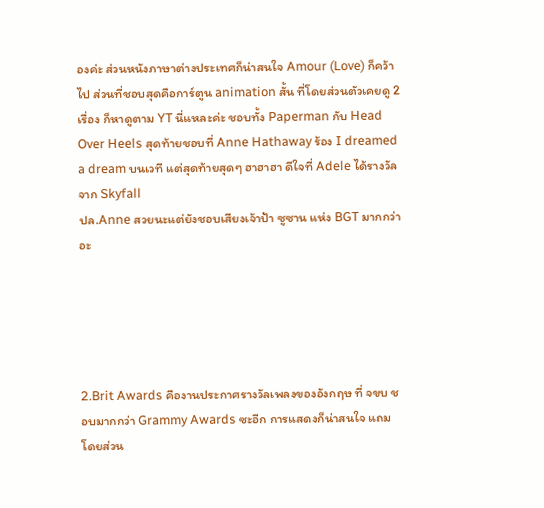องค่ะ ส่วนหนังภาษาต่างประเทศก็น่าสนใจ Amour (Love) ก็คว้าไป ส่วนที่ชอบสุดคือการ์ตูน animation สั้น ที่โดยส่วนตัวเคยดู 2 เรื่อง ก็หาดูตาม YT นี่แหละค่ะ ชอบทั้ง Paperman กับ Head Over Heels สุดท้ายชอบที่ Anne Hathaway ร้อง I dreamed a dream บนเวที แต่สุดท้ายสุดๆ ฮาฮาฮา ดีใจที่ Adele ได้รางวัลจาก Skyfall
ปล.Anne สวยนะแต่ยังชอบเสียงเจ้าป้า ซูซาน แห่ง BGT มากกว่าอะ





2.Brit Awards คืองานประกาศรางวัลเพลงของอังกฤษ ที่ จขบ ชอบมากกว่า Grammy Awards ซะอีก การแสดงก็น่าสนใจ แถมโดยส่วน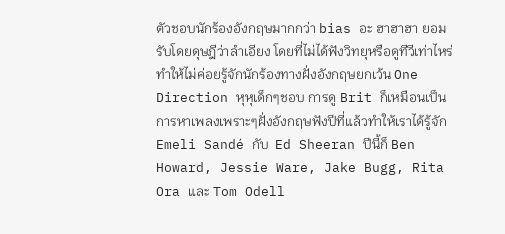ตัวชอบนักร้องอังกฤษมากกว่า bias อะ ฮาฮาฮา ยอมรับโดยดุษฎีว่าลำเอียง โดยที่ไม่ได้ฟังวิทยุหรือดูทีวีเท่าไหร่ทำให้ไม่ค่อยรู้จักนักร้องทางฝั่งอังกฤษยกเว้น One Direction หุหุเด็กๆชอบ การดู Brit ก็เหมือนเป็นการหาเพลงเพราะๆฝั่งอังกฤษฟังปีที่แล้วทำให้เราได้รู้จัก Emeli Sandé กับ  Ed Sheeran ปีนี้ก็ Ben Howard, Jessie Ware, Jake Bugg, Rita Ora และ Tom Odell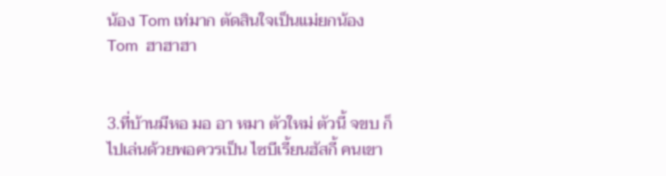น้อง Tom เท่มาก ตัดสินใจเป็นแม่ยกน้องTom  ฮาฮาฮา


3.ที่บ้านมีหอ มอ อา หมา ตัวใหม่ ตัวนี้ จขบ ก็ไปเล่นด้วยพอควรเป็น ไซบีเรี้ยนฮัสกี้ คนเขา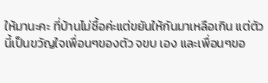ให้มานะคะ ที่บ้านไม่ซื้อค่ะแต่ขยันให้กันมาเหลือเกิน แต่ตัวนี้เป็นขวัญใจเพื่อนๆของตัว จขบ เอง และเพื่อนๆขอ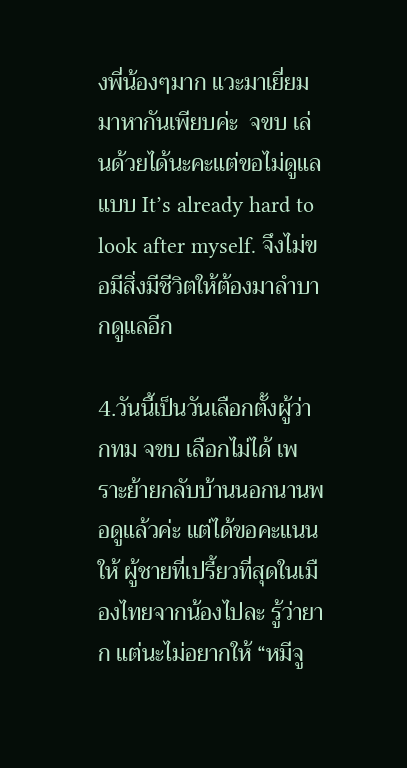งพี่น้องๆมาก แวะมาเยี่ยมมาหากันเพียบค่ะ  จขบ เล่นด้วยได้นะคะแต่ขอไม่ดูแลแบบ It’s already hard to look after myself. จึงไม่ขอมีสิ่งมีชีวิตให้ต้องมาลำบากดูแลอีก

4.วันนี้เป็นวันเลือกตั้งผู้ว่า กทม จขบ เลือกไม่ได้ เพราะย้ายกลับบ้านนอกนานพอดูแล้วค่ะ แต่ได้ขอคะแนนให้ ผู้ชายที่เปรี้ยวที่สุดในเมืองไทยจากน้องไปละ รู้ว่ายาก แต่นะไม่อยากให้ “หมีจู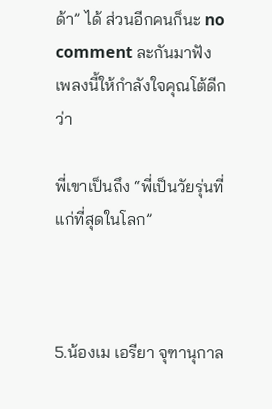ด้า” ได้ ส่วนอีกคนก็นะ no comment ละกันมาฟังเพลงนี้ให้กำลังใจคุณโต้ดีกว่า

พี่เขาเป็นถึง “พี่เป็นวัยรุ่นที่แก่ที่สุดในโลก”



5.น้องเม เอรียา จุฑานุกาล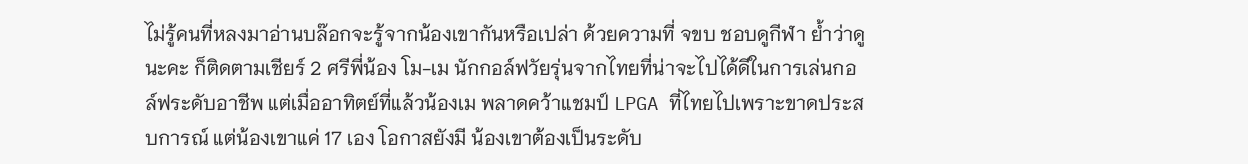ไม่รู้คนที่หลงมาอ่านบล๊อกจะรู้จากน้องเขากันหรือเปล่า ด้วยความที่ จขบ ชอบดูกีฬา ย้ำว่าดูนะคะ ก็ติดตามเชียร์ 2 ศรีพี่น้อง โม-เม นักกอล์ฟวัยรุ่นจากไทยที่น่าจะไปได้ดีในการเล่นกอล์ฟระดับอาชีพ แต่เมื่ออาทิตย์ที่แล้วน้องเม พลาดคว้าแชมป์ LPGA ที่ไทยไปเพราะขาดประสบการณ์ แต่น้องเขาแค่ 17 เอง โอกาสยังมี น้องเขาต้องเป็นระดับ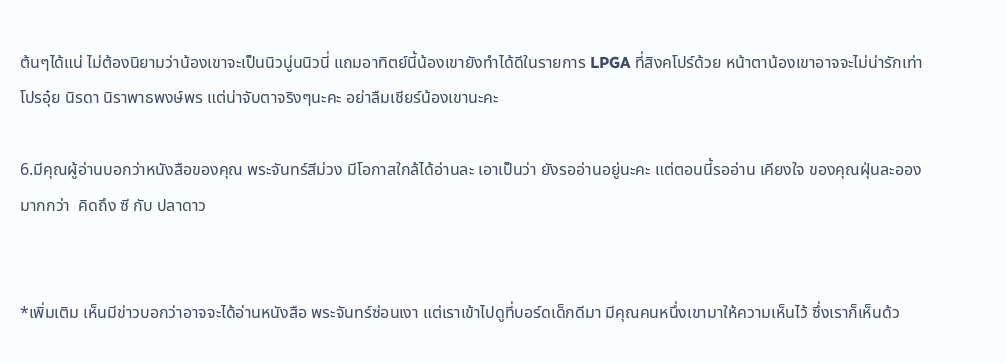ต้นๆได้แน่ ไม่ต้องนิยามว่าน้องเขาจะเป็นนิวนู่นนิวนี่ แถมอาทิตย์นี้น้องเขายังทำได้ดีในรายการ LPGA ที่สิงคโปร์ด้วย หน้าตาน้องเขาอาจจะไม่น่ารักเท่า โปรอุ๋ย นิรดา นิราพาธพงษ์พร แต่น่าจับตาจริงๆนะคะ อย่าลืมเชียร์น้องเขานะคะ

6.มีคุณผู้อ่านบอกว่าหนังสือของคุณ พระจันทร์สีม่วง มีโอกาสใกล้ได้อ่านละ เอาเป็นว่า ยังรออ่านอยู่นะคะ แต่ตอนนี้รออ่าน เคียงใจ ของคุณฝุ่นละออง มากกว่า  คิดถึง ซี กับ ปลาดาว


*เพิ่มเติม เห็นมีข่าวบอกว่าอาจจะได้อ่านหนังสือ พระจันทร์ซ่อนเงา แต่เราเข้าไปดูที่บอร์ดเด็กดีมา มีคุณคนหนึ่งเขามาให้ความเห็นไว้ ซึ่งเราก็เห็นด้ว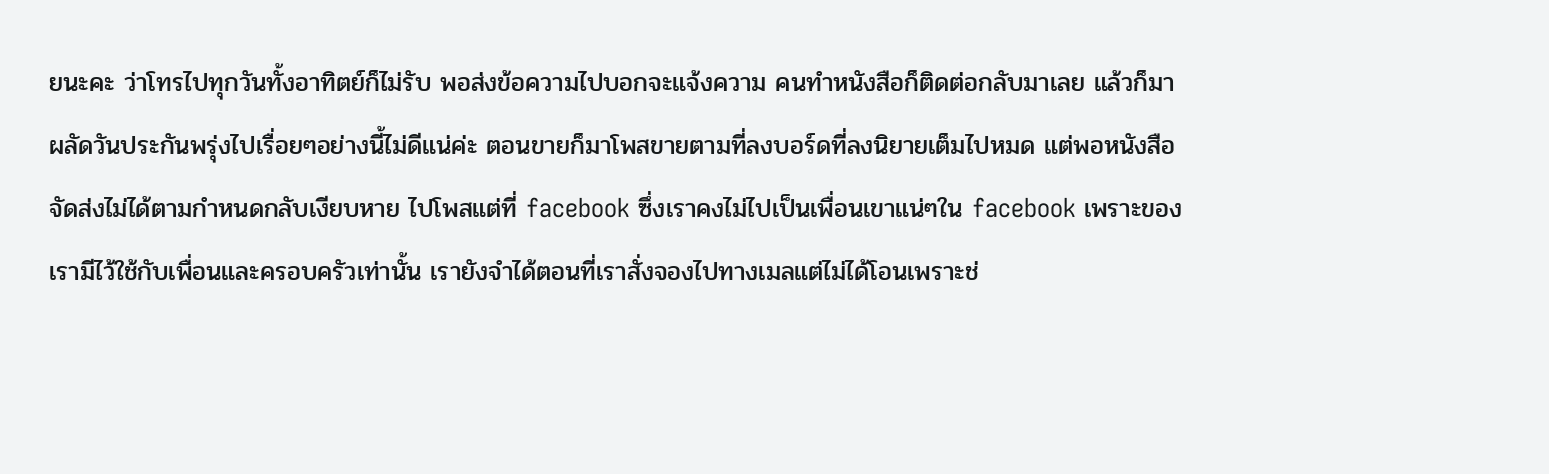ยนะคะ ว่าโทรไปทุกวันทั้งอาทิตย์ก็ไม่รับ พอส่งข้อความไปบอกจะแจ้งความ คนทำหนังสือก็ติดต่อกลับมาเลย แล้วก็มาผลัดวันประกันพรุ่งไปเรื่อยๆอย่างนี้ไม่ดีแน่ค่ะ ตอนขายก็มาโพสขายตามที่ลงบอร์ดที่ลงนิยายเต็มไปหมด แต่พอหนังสือจัดส่งไม่ได้ตามกำหนดกลับเงียบหาย ไปโพสแต่ที่ facebook ซึ่งเราคงไม่ไปเป็นเพื่อนเขาแน่ๆใน facebook เพราะของเรามีไว้ใช้กับเพื่อนและครอบครัวเท่านั้น เรายังจำได้ตอนที่เราสั่งจองไปทางเมลแต่ไม่ได้โอนเพราะช่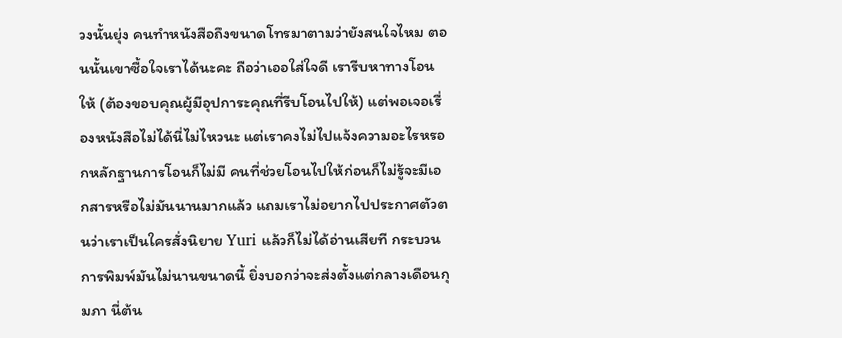วงนั้นยุ่ง คนทำหนังสือถึงขนาดโทรมาตามว่ายังสนใจไหม ตอนนั้นเขาซื้อใจเราได้นะคะ ถือว่าเออใส่ใจดี เรารีบหาทางโอนให้ (ต้องขอบคุณผู้มีอุปการะคุณที่รีบโอนไปให้) แต่พอเจอเรื่องหนังสือไม่ได้นี่ไม่ไหวนะ แต่เราคงไม่ไปแจ้งความอะไรหรอกหลักฐานการโอนก็ไม่มี คนที่ช่วยโอนไปให้ก่อนก็ไม่รู้จะมีเอกสารหรือไม่มันนานมากแล้ว แถมเราไม่อยากไปประกาศตัวตนว่าเราเป็นใครสั่งนิยาย Yuri แล้วก็ไม่ได้อ่านเสียที กระบวนการพิมพ์มันไม่นานขนาดนี้ ยิ่งบอกว่าจะส่งตั้งแต่กลางเดือนกุมภา นี่ต้น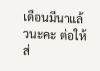เดือนมีนาแล้วนะคะ ต่อให้ส่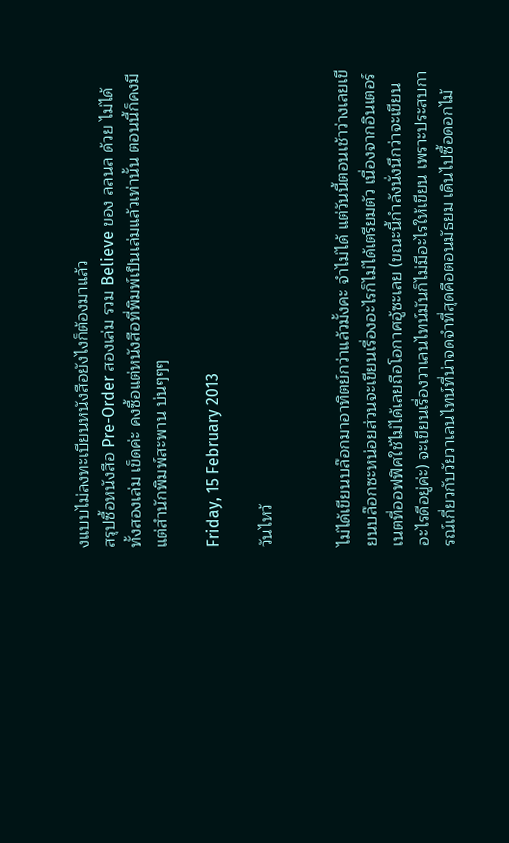งแบบไม่ลงทะเบียนหนังสือยังไงก็ต้องมาแล้ว
สรุปซื้อหนังสือ Pre-Order สองเล่ม รวม Believe ของ ลลนล ด้วย ไม่ได้ทั้งสองเล่ม เข็ดค่ะ คงซื้อแต่หนังสือที่พิมพ์เป็นเล่มแล้วเท่านั้น ตอนนี้ก็คงมีแต่สำนักพิมพ์สะพาน บ่นๆๆๆ

Friday, 15 February 2013

วันไหว้


ไม่ได้เขียนบล๊อกมาอาทิตย์กว่าแล้วมั้งคะ จำไม่ได้ แต่วันนี้ตอนเช้าว่างเลยเขียนบล๊อกซะหน่อยส่วนจะเขียนเรื่องอะไรก็ไม่ได้เตรียมตัว เนื่องจากอินเตอร์เนตที่ออฟฟิศใช้ไม่ได้เลยถือโอกาศอู้ซะเลย (ขณะนี้กำลังนั่งนึกว่าจะเขียนอะไรดีอยู่ค่ะ) จะเขียนเรื่องวาเลนไทน์มันก็ไม่มีอะไรให้เขียน เพราะประสบการณ์เกี่ยวกับวัยวาเลนไทน์ที่น่าจดจำที่สุดคือตอนมัธยม เดินไปซื้อดอกไม้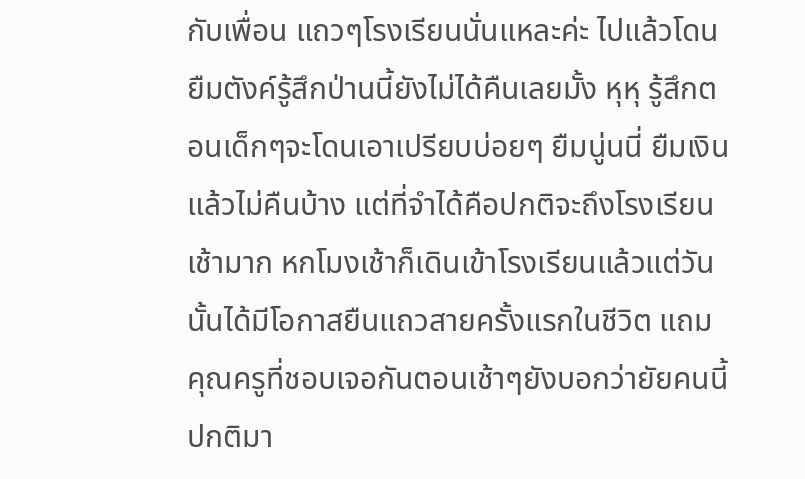กับเพื่อน แถวๆโรงเรียนนั่นแหละค่ะ ไปแล้วโดนยืมตังค์รู้สึกป่านนี้ยังไม่ได้คืนเลยมั้ง หุหุ รู้สึกตอนเด็กๆจะโดนเอาเปรียบบ่อยๆ ยืมนู่นนี่ ยืมเงินแล้วไม่คืนบ้าง แต่ที่จำได้คือปกติจะถึงโรงเรียนเช้ามาก หกโมงเช้าก็เดินเข้าโรงเรียนแล้วแต่วันนั้นได้มีโอกาสยืนแถวสายครั้งแรกในชีวิต แถมคุณครูที่ชอบเจอกันตอนเช้าๆยังบอกว่ายัยคนนี้ปกติมา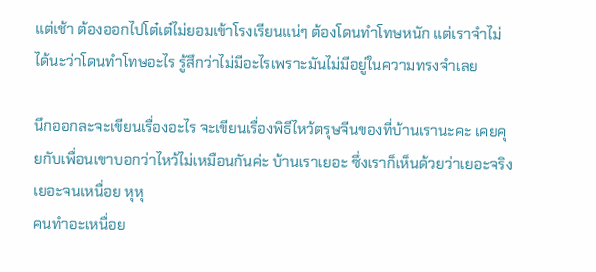แต่เช้า ต้องออกไปโต๋เต๋ไม่ยอมเข้าโรงเรียนแน่ๆ ต้องโดนทำโทษหนัก แต่เราจำไม่ได้นะว่าโดนทำโทษอะไร รู้สึกว่าไม่มีอะไรเพราะมันไม่มีอยู่ในความทรงจำเลย

นึกออกละจะเขียนเรื่องอะไร จะเขียนเรื่องพิธีไหว้ตรุษจีนของที่บ้านเรานะคะ เคยคุยกับเพื่อนเขาบอกว่าไหว้ไม่เหมือนกันค่ะ บ้านเราเยอะ ซึ่งเราก็เห็นด้วยว่าเยอะจริง เยอะจนเหนื่อย หุหุ
คนทำอะเหนื่อย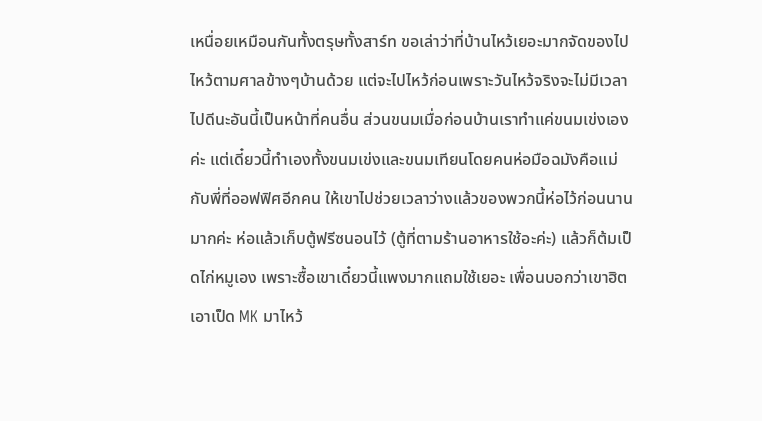เหนื่อยเหมือนกันทั้งตรุษทั้งสาร์ท ขอเล่าว่าที่บ้านไหว้เยอะมากจัดของไปไหว้ตามศาลข้างๆบ้านด้วย แต่จะไปไหว้ก่อนเพราะวันไหว้จริงจะไม่มีเวลาไปดีนะอันนี้เป็นหน้าที่คนอื่น ส่วนขนมเมื่อก่อนบ้านเราทำแค่ขนมเข่งเองค่ะ แต่เดี๋ยวนี้ทำเองทั้งขนมเข่งและขนมเทียนโดยคนห่อมือฉมังคือแม่กับพี่ที่ออฟฟิศอีกคน ให้เขาไปช่วยเวลาว่างแล้วของพวกนี้ห่อไว้ก่อนนานมากค่ะ ห่อแล้วเก็บตู้ฟรีซนอนไว้ (ตู้ที่ตามร้านอาหารใช้อะค่ะ) แล้วก็ต้มเป็ดไก่หมูเอง เพราะซื้อเขาเดี๋ยวนี้แพงมากแถมใช้เยอะ เพื่อนบอกว่าเขาฮิตเอาเป็ด MK มาไหว้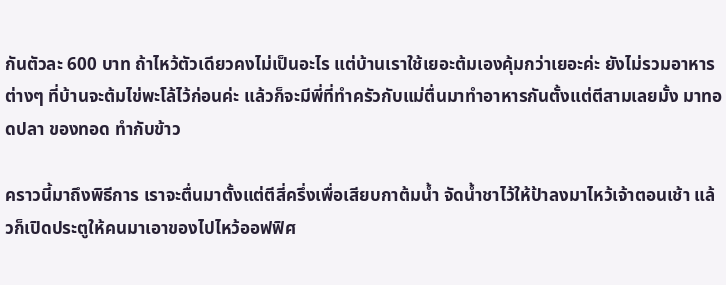กันตัวละ 600 บาท ถ้าไหว้ตัวเดียวคงไม่เป็นอะไร แต่บ้านเราใช้เยอะต้มเองคุ้มกว่าเยอะค่ะ ยังไม่รวมอาหารต่างๆ ที่บ้านจะต้มไข่พะโล้ไว้ก่อนค่ะ แล้วก็จะมีพี่ที่ทำครัวกับแม่ตื่นมาทำอาหารกันตั้งแต่ตีสามเลยมั้ง มาทอดปลา ของทอด ทำกับข้าว

คราวนี้มาถึงพิธีการ เราจะตื่นมาตั้งแต่ตีสี่ครึ่งเพื่อเสียบกาต้มน้ำ จัดน้ำชาไว้ให้ป้าลงมาไหว้เจ้าตอนเช้า แล้วก็เปิดประตูให้คนมาเอาของไปไหว้ออฟฟิศ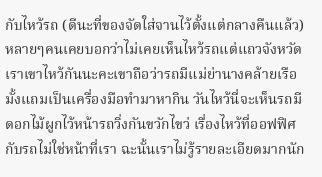กับไหว้รถ (ดีนะที่ของจัดใส่จานไว้ตั้งแต่กลางคืนแล้ว) หลายๆคนเคยบอกว่าไม่เคยเห็นไหว้รถแต่แถวจังหวัดเราเขาไหว้กันนะคะเขาถือว่ารถมีแม่ย่านางคล้ายเรือมั้งแถมเป็นเครื่องมือทำมาหากิน วันไหว้นี่จะเห็นรถมีดอกไม้ผูกไว้หน้ารถวิ่งกันขวักไขว่ เรื่องไหว้ที่ออฟฟิศกับรถไม่ใช่หน้าที่เรา ฉะนั้นเราไม่รู้รายละเอียดมากนัก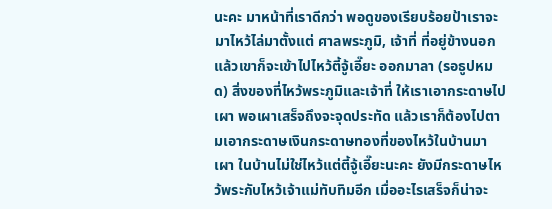นะคะ มาหน้าที่เราดีกว่า พอดูของเรียบร้อยป้าเราจะมาไหว้ไล่มาตั้งแต่ ศาลพระภูมิ, เจ้าที่ ที่อยู่ข้างนอก แล้วเขาก็จะเข้าไปไหว้ตี้จู้เอี๊ยะ ออกมาลา (รอธูปหมด) สิ่งของที่ไหว้พระภูมิและเจ้าที่ ให้เราเอากระดาษไปเผา พอเผาเสร็จถึงจะจุดประทัด แล้วเราก็ต้องไปตามเอากระดาษเงินกระดาษทองที่ของไหว้ในบ้านมาเผา ในบ้านไม่ใช่ไหว้แต่ตี้จู้เอี๊ยะนะคะ ยังมีกระดาษไหว้พระกับไหว้เจ้าแม่ทับทิมอีก เมื่ออะไรเสร็จก็น่าจะ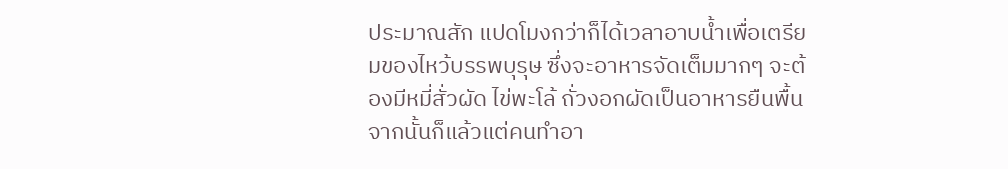ประมาณสัก แปดโมงกว่าก็ได้เวลาอาบน้ำเพื่อเตรียมของไหว้บรรพบุรุษ ซึ่งจะอาหารจัดเต็มมากๆ จะต้องมีหมี่สั่วผัด ไข่พะโล้ ถั่วงอกผัดเป็นอาหารยืนพื้นจากนั้นก็แล้วแต่คนทำอา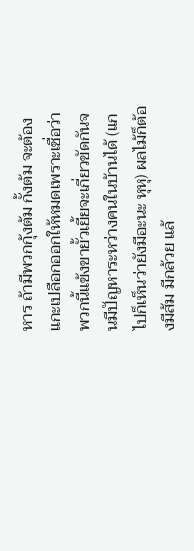หาร ถ้ามีพวกกุ้งต้ม กั้งต้ม จะต้องแกะเปลือกออกให้หมดเพราะเชื่อว่าพวกนี้แข้งขายั้วเยี้ยจะเกี่ยวขัดกันจนมีปัญหาระหว่างคนในบ้านได้ (แกไปก็เห็นว่ายังมีอะนะ หุหุ) ผลไม้ก็ต้องมีส้ม มีกล้วย แล้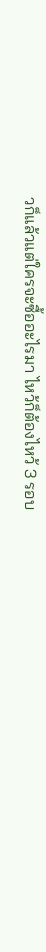วก็แล้วแต่ใครจะซื้ออะไรมา ไหว้ก็ต้องไหว้ 3 รอบ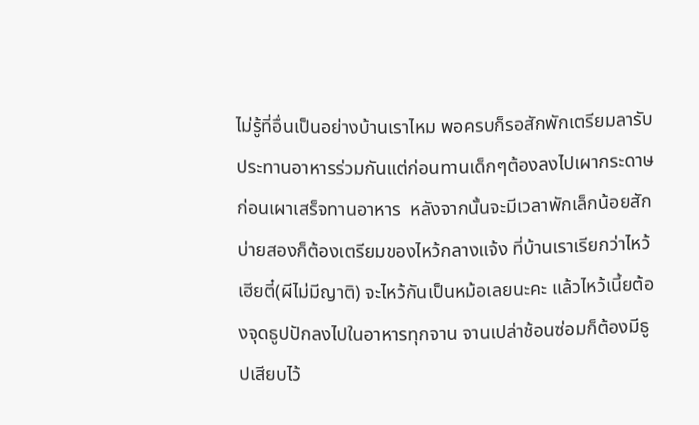ไม่รู้ที่อื่นเป็นอย่างบ้านเราไหม พอครบก็รอสักพักเตรียมลารับประทานอาหารร่วมกันแต่ก่อนทานเด็กๆต้องลงไปเผากระดาษก่อนเผาเสร็จทานอาหาร  หลังจากนั้นจะมีเวลาพักเล็กน้อยสักบ่ายสองก็ต้องเตรียมของไหว้กลางแจ้ง ที่บ้านเราเรียกว่าไหว้เฮียตี๋(ผีไม่มีญาติ) จะไหว้กันเป็นหม้อเลยนะคะ แล้วไหว้เนี้ยต้องจุดธูปปักลงไปในอาหารทุกจาน จานเปล่าช้อนซ่อมก็ต้องมีธูปเสียบไว้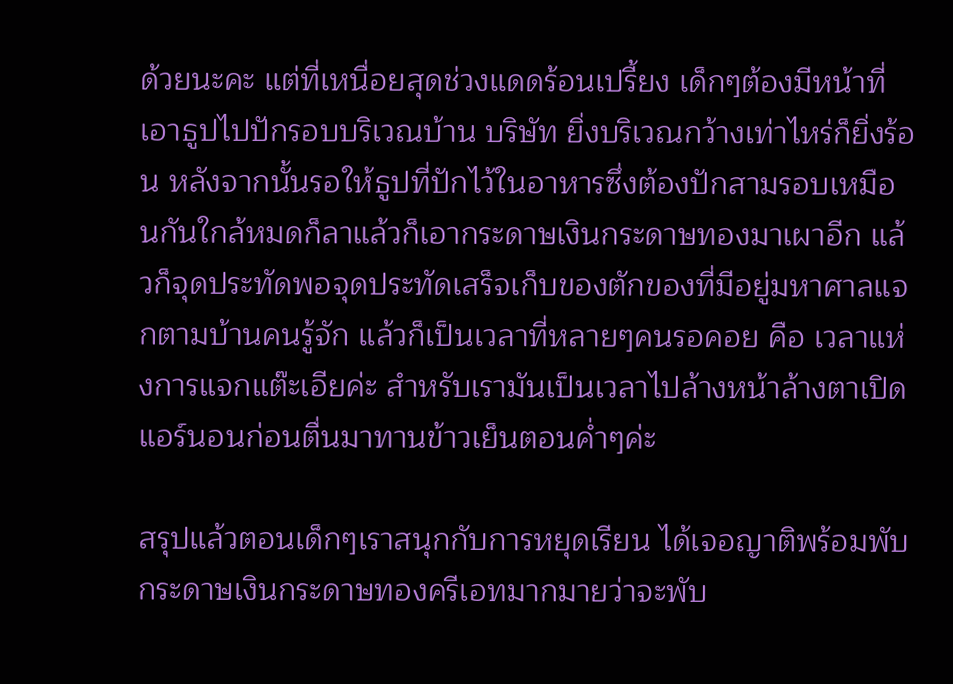ด้วยนะคะ แต่ที่เหนื่อยสุดช่วงแดดร้อนเปรี้ยง เด็กๆต้องมีหน้าที่เอาธูปไปปักรอบบริเวณบ้าน บริษัท ยิ่งบริเวณกว้างเท่าไหร่ก็ยิ่งร้อน หลังจากนั้นรอให้ธูปที่ปักไว้ในอาหารซึ่งต้องปักสามรอบเหมือนกันใกล้หมดก็ลาแล้วก็เอากระดาษเงินกระดาษทองมาเผาอีก แล้วก็จุดประทัดพอจุดประทัดเสร็จเก็บของตักของที่มีอยู่มหาศาลแจกตามบ้านคนรู้จัก แล้วก็เป็นเวลาที่หลายๆคนรอคอย คือ เวลาแห่งการแจกแต๊ะเอียค่ะ สำหรับเรามันเป็นเวลาไปล้างหน้าล้างตาเปิดแอร์นอนก่อนตื่นมาทานข้าวเย็นตอนค่ำๆค่ะ

สรุปแล้วตอนเด็กๆเราสนุกกับการหยุดเรียน ได้เจอญาติพร้อมพับกระดาษเงินกระดาษทองครีเอทมากมายว่าจะพับ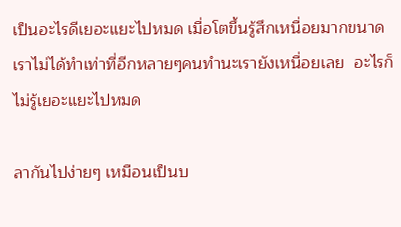เป็นอะไรดีเยอะแยะไปหมด เมื่อโตขึ้นรู้สึกเหนื่อยมากขนาดเราไม่ได้ทำเท่าที่อีกหลายๆคนทำนะเรายังเหนื่อยเลย  อะไรก็ไม่รู้เยอะแยะไปหมด

ลากันไปง่ายๆ เหมือนเป็นบ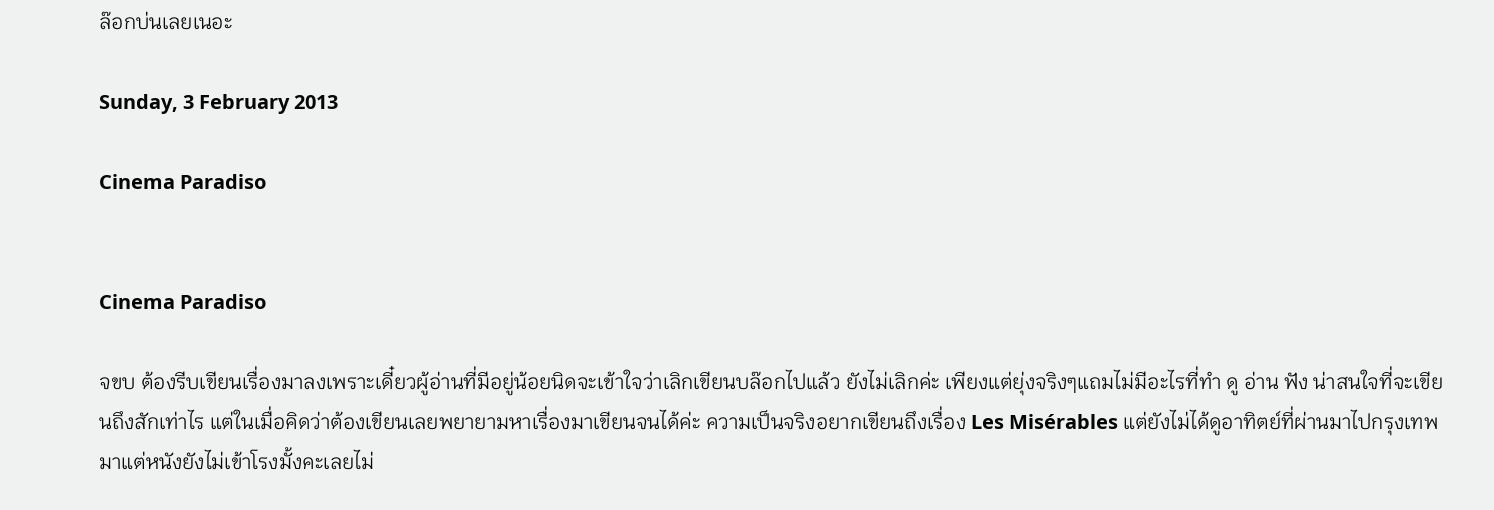ล๊อกบ่นเลยเนอะ

Sunday, 3 February 2013

Cinema Paradiso


Cinema Paradiso

จขบ ต้องรีบเขียนเรื่องมาลงเพราะเดี๋ยวผู้อ่านที่มีอยู่น้อยนิดจะเข้าใจว่าเลิกเขียนบล๊อกไปแล้ว ยังไม่เลิกค่ะ เพียงแต่ยุ่งจริงๆแถมไม่มีอะไรที่ทำ ดู อ่าน ฟัง น่าสนใจที่จะเขียนถึงสักเท่าไร แต่ในเมื่อคิดว่าต้องเขียนเลยพยายามหาเรื่องมาเขียนจนได้ค่ะ ความเป็นจริงอยากเขียนถึงเรื่อง Les Misérables แต่ยังไม่ได้ดูอาทิตย์ที่ผ่านมาไปกรุงเทพมาแต่หนังยังไม่เข้าโรงมั้งคะเลยไม่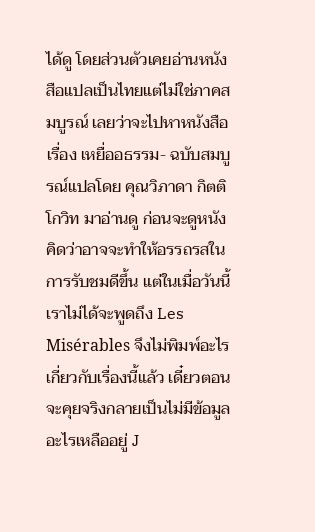ได้ดู โดยส่วนตัวเคยอ่านหนังสือแปลเป็นไทยแต่ไม่ใช่ภาคสมบูรณ์ เลยว่าจะไปหาหนังสือเรื่อง เหยื่ออธรรม- ฉบับสมบูรณ์แปลโดย คุณวิภาดา กิตติโกวิท มาอ่านดู ก่อนจะดูหนังคิดว่าอาจจะทำให้อรรถรสในการรับชมดีขึ้น แต่ในเมื่อวันนี้เราไม่ได้จะพูดถึง Les Misérables จึงไม่พิมพ์อะไรเกี่ยวกับเรื่องนี้แล้ว เดี๋ยวตอนจะคุยจริงกลายเป็นไม่มีข้อมูลอะไรเหลืออยู่ J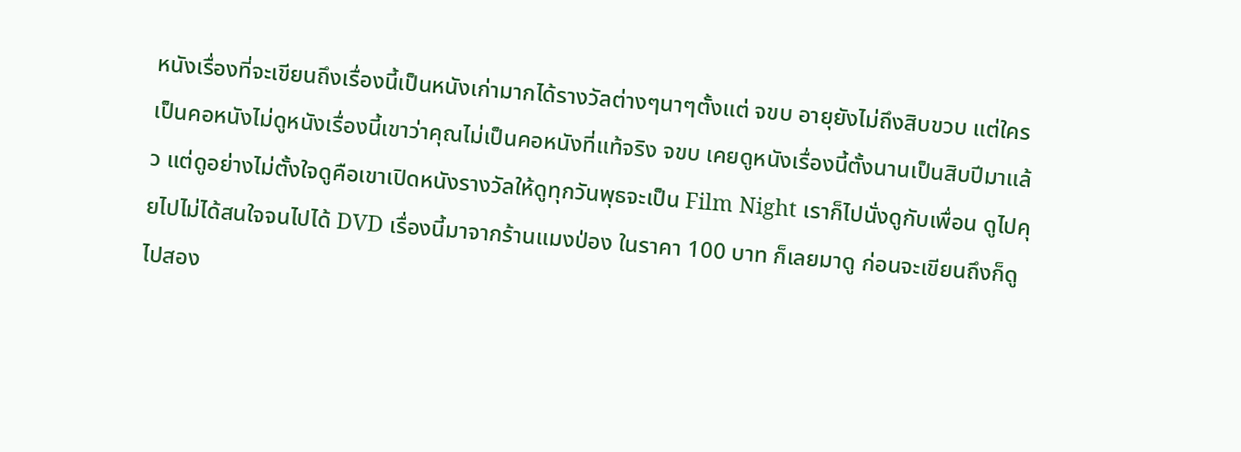หนังเรื่องที่จะเขียนถึงเรื่องนี้เป็นหนังเก่ามากได้รางวัลต่างๆนาๆตั้งแต่ จขบ อายุยังไม่ถึงสิบขวบ แต่ใครเป็นคอหนังไม่ดูหนังเรื่องนี้เขาว่าคุณไม่เป็นคอหนังที่แท้จริง จขบ เคยดูหนังเรื่องนี้ตั้งนานเป็นสิบปีมาแล้ว แต่ดูอย่างไม่ตั้งใจดูคือเขาเปิดหนังรางวัลให้ดูทุกวันพุธจะเป็น Film Night เราก็ไปนั่งดูกับเพื่อน ดูไปคุยไปไม่ได้สนใจจนไปได้ DVD เรื่องนี้มาจากร้านแมงป่อง ในราคา 100 บาท ก็เลยมาดู ก่อนจะเขียนถึงก็ดูไปสอง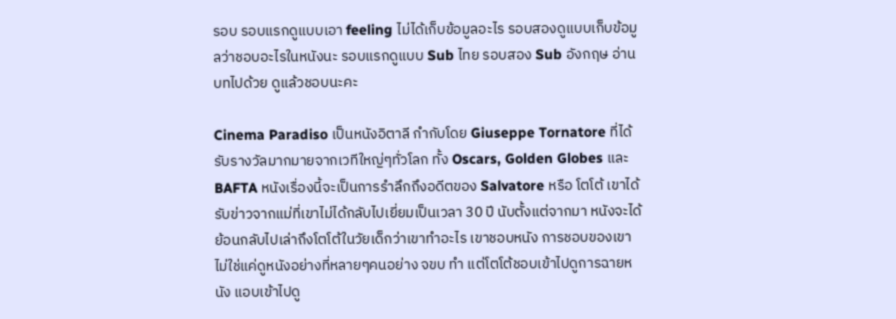รอบ รอบแรกดูแบบเอา feeling ไม่ได้เก็บข้อมูลอะไร รอบสองดูแบบเก็บข้อมูลว่าชอบอะไรในหนังนะ รอบแรกดูแบบ Sub ไทย รอบสอง Sub อังกฤษ อ่านบทไปด้วย ดูแล้วชอบนะคะ

Cinema Paradiso เป็นหนังอิตาลี กำกับโดย Giuseppe Tornatore ที่ได้รับรางวัลมากมายจากเวทีใหญ่ๆทั่วโลก ทั้ง Oscars, Golden Globes และ BAFTA หนังเรื่องนี้จะเป็นการรำลึกถึงอดีตของ Salvatore หรือ โตโต้ เขาได้รับข่าวจากแม่ที่เขาไม่ได้กลับไปเยี่ยมเป็นเวลา 30 ปี นับตั้งแต่จากมา หนังจะได้ย้อนกลับไปเล่าถึงโตโต้ในวัยเด็กว่าเขาทำอะไร เขาชอบหนัง การชอบของเขาไม่ใช่แค่ดูหนังอย่างที่หลายๆคนอย่าง จขบ ทำ แต่โตโต้ชอบเข้าไปดูการฉายหนัง แอบเข้าไปดู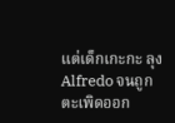แต่เด็กเกะกะ ลุง Alfredo จนถูกตะเพิดออก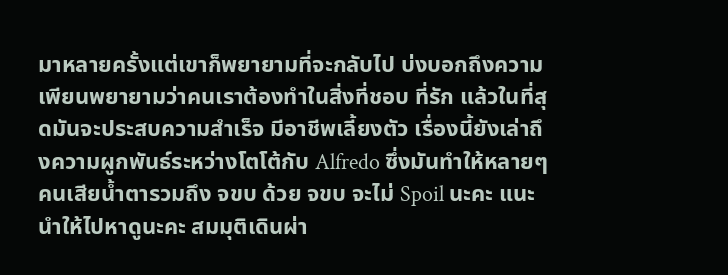มาหลายครั้งแต่เขาก็พยายามที่จะกลับไป บ่งบอกถึงความเพียนพยายามว่าคนเราต้องทำในสิ่งที่ชอบ ที่รัก แล้วในที่สุดมันจะประสบความสำเร็จ มีอาชีพเลี้ยงตัว เรื่องนี้ยังเล่าถึงความผูกพันธ์ระหว่างโตโต้กับ Alfredo ซึ่งมันทำให้หลายๆคนเสียน้ำตารวมถึง จขบ ด้วย จขบ จะไม่ Spoil นะคะ แนะนำให้ไปหาดูนะคะ สมมุติเดินผ่า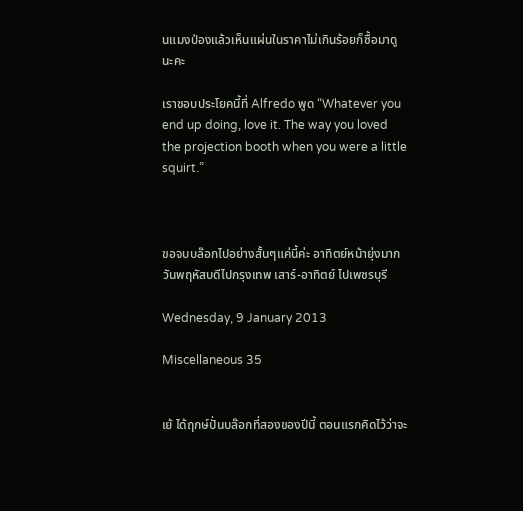นแมงป่องแล้วเห็นแผ่นในราคาไม่เกินร้อยก็ซื้อมาดูนะคะ

เราชอบประโยคนี้ที่ Alfredo พูด “Whatever you end up doing, love it. The way you loved the projection booth when you were a little squirt.”



ขอจบบล๊อกไปอย่างสั้นๆแค่นี้ค่ะ อาทิตย์หน้ายุ่งมาก วันพฤหัสบดีไปกรุงเทพ เสาร์-อาทิตย์ ไปเพชรบุรี

Wednesday, 9 January 2013

Miscellaneous 35


เย้ ได้ฤกษ์ปั่นบล๊อกที่สองของปีนี้ ตอนแรกคิดไว้ว่าจะ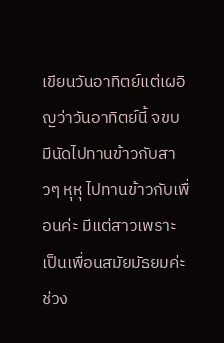เขียนวันอาทิตย์แต่เผอิญว่าวันอาทิตย์นี้ จขบ มีนัดไปทานข้าวกับสาวๆ หุหุ ไปทานข้าวกับเพื่อนค่ะ มีแต่สาวเพราะเป็นเพื่อนสมัยมัธยมค่ะ ช่วง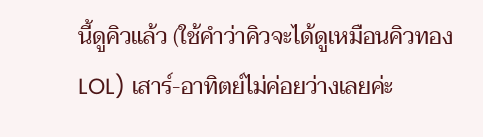นี้ดูคิวแล้ว (ใช้คำว่าคิวจะได้ดูเหมือนคิวทอง LOL) เสาร์-อาทิตย์ไม่ค่อยว่างเลยค่ะ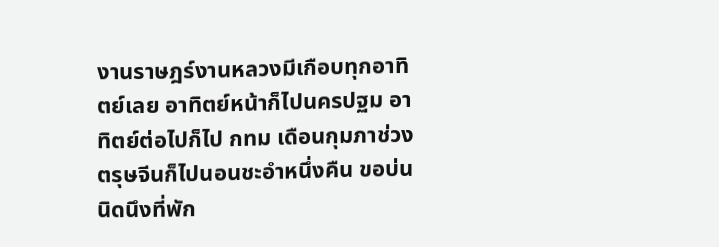งานราษฎร์งานหลวงมีเกือบทุกอาทิตย์เลย อาทิตย์หน้าก็ไปนครปฐม อาทิตย์ต่อไปก็ไป กทม เดือนกุมภาช่วงตรุษจีนก็ไปนอนชะอำหนึ่งคืน ขอบ่นนิดนึงที่พัก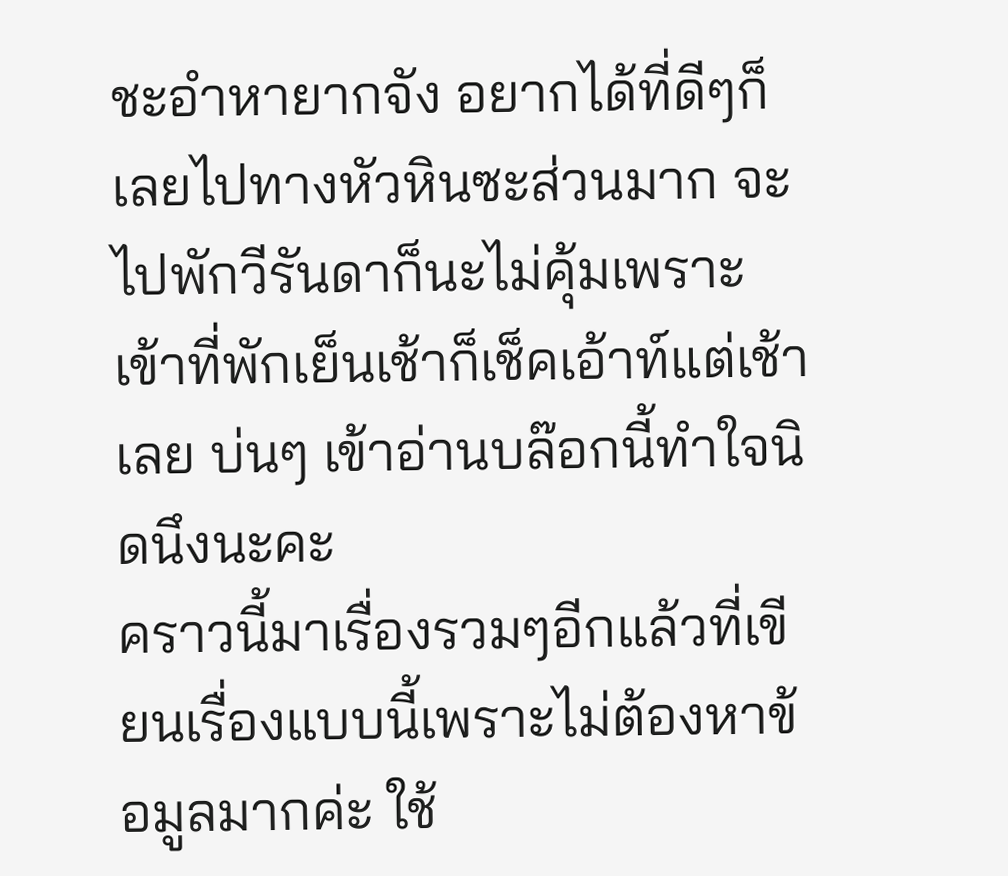ชะอำหายากจัง อยากได้ที่ดีๆก็เลยไปทางหัวหินซะส่วนมาก จะไปพักวีรันดาก็นะไม่คุ้มเพราะเข้าที่พักเย็นเช้าก็เช็คเอ้าท์แต่เช้าเลย บ่นๆ เข้าอ่านบล๊อกนี้ทำใจนิดนึงนะคะ
คราวนี้มาเรื่องรวมๆอีกแล้วที่เขียนเรื่องแบบนี้เพราะไม่ต้องหาข้อมูลมากค่ะ ใช้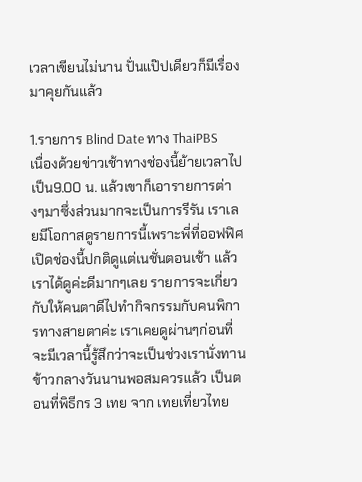เวลาเขียนไม่นาน ปั่นแป๊ปเดียวก็มีเรื่องมาคุยกันแล้ว

1.รายการ Blind Date ทาง ThaiPBS
เนื่องด้วยข่าวเช้าทางช่องนี้ย้ายเวลาไปเป็น9.00 น. แล้วเขาก็เอารายการต่างๆมาซึ่งส่วนมากจะเป็นการรีรัน เราเลยมีโอกาสดูรายการนี้เพราะพี่ที่ออฟฟิศเปิดช่องนี้ปกติดูแต่เนชั่นตอนเช้า แล้วเราได้ดูค่ะดีมากๆเลย รายการจะเกี่ยวกับให้คนตาดีไปทำกิจกรรมกับคนพิการทางสายตาค่ะ เราเคยดูผ่านๆก่อนที่จะมีเวลานี้รู้สึกว่าจะเป็นช่วงเรานั่งทานข้าวกลางวันนานพอสมควรแล้ว เป็นตอนที่พิธีกร 3 เทย จาก เทยเที่ยวไทย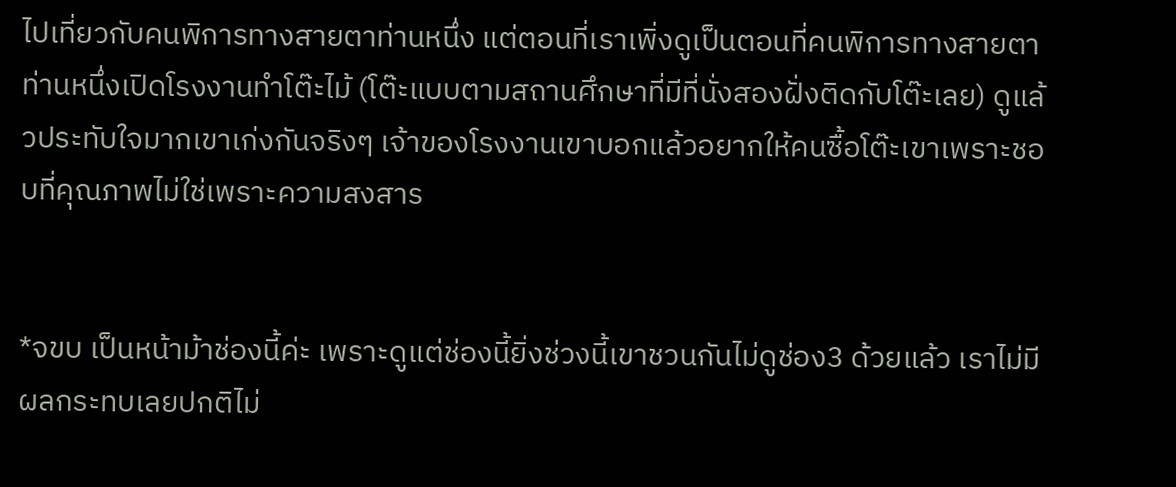ไปเที่ยวกับคนพิการทางสายตาท่านหนึ่ง แต่ตอนที่เราเพิ่งดูเป็นตอนที่คนพิการทางสายตาท่านหนึ่งเปิดโรงงานทำโต๊ะไม้ (โต๊ะแบบตามสถานศึกษาที่มีที่นั่งสองฝั่งติดกับโต๊ะเลย) ดูแล้วประทับใจมากเขาเก่งกันจริงๆ เจ้าของโรงงานเขาบอกแล้วอยากให้คนซื้อโต๊ะเขาเพราะชอบที่คุณภาพไม่ใช่เพราะความสงสาร


*จขบ เป็นหน้าม้าช่องนี้ค่ะ เพราะดูแต่ช่องนี้ยิ่งช่วงนี้เขาชวนกันไม่ดูช่อง3 ด้วยแล้ว เราไม่มีผลกระทบเลยปกติไม่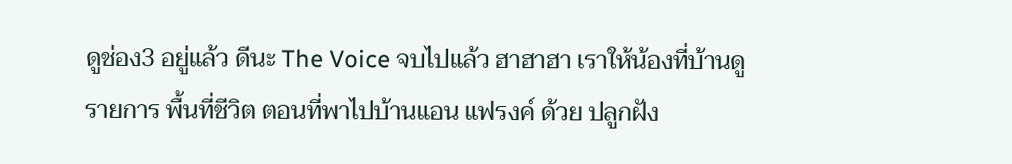ดูช่อง3 อยู่แล้ว ดีนะ The Voice จบไปแล้ว ฮาฮาฮา เราให้น้องที่บ้านดูรายการ พื้นที่ชีวิต ตอนที่พาไปบ้านแอน แฟรงค์ ด้วย ปลูกฝัง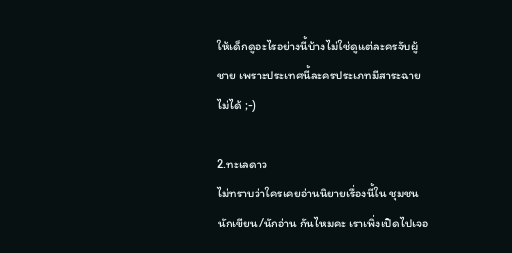ให้เด็กดูอะไรอย่างนี้บ้างไม่ใช่ดูแต่ละครจับผู้ชาย เพราะประเทศนี้ละครประเภทมีสาระฉายไม่ได้ ;-)

2.ทะเลดาว
ไม่ทราบว่าใครเคยอ่านนิยายเรื่องนี้ใน ชุมชนนักเขียน/นักอ่าน กันไหมคะ เราเพิ่งเปิดไปเจอ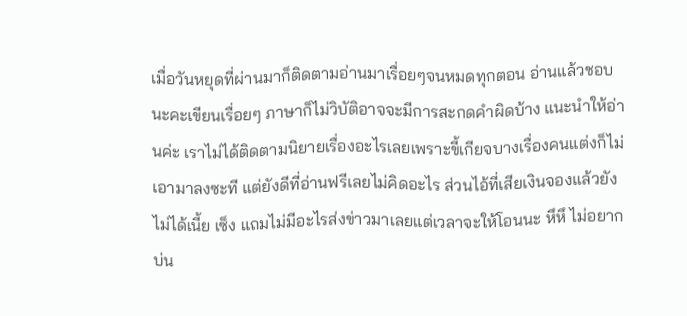เมื่อวันหยุดที่ผ่านมาก็ติดตามอ่านมาเรื่อยๆจนหมดทุกตอน อ่านแล้วชอบนะคะเขียนเรื่อยๆ ภาษาก็ไม่วิบัติอาจจะมีการสะกดคำผิดบ้าง แนะนำให้อ่านค่ะ เราไม่ได้ติดตามนิยายเรื่องอะไรเลยเพราะขี้เกียจบางเรื่องคนแต่งก็ไม่เอามาลงซะที แต่ยังดีที่อ่านฟรีเลยไม่คิดอะไร ส่วนไอ้ที่เสียเงินจองแล้วยังไม่ได้เนี้ย เซ็ง แถมไม่มีอะไรส่งข่าวมาเลยแต่เวลาจะให้โอนนะ หึหึ ไม่อยากบ่น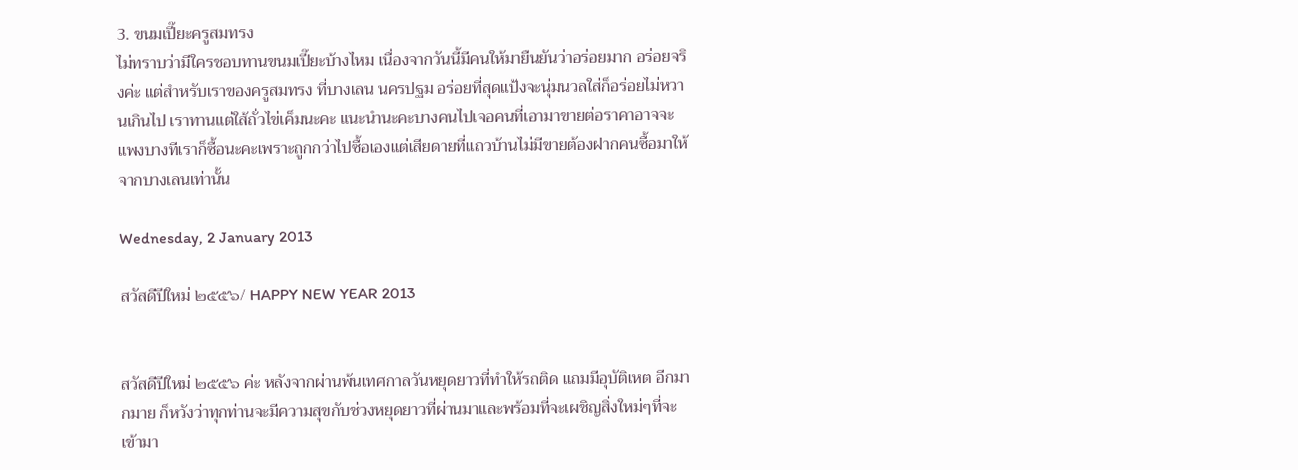3. ขนมเปี๊ยะครูสมทรง
ไม่ทราบว่ามีใครชอบทานขนมเปี๊ยะบ้างไหม เนื่องจากวันนี้มีคนให้มายืนยันว่าอร่อยมาก อร่อยจริงค่ะ แต่สำหรับเราของครูสมทรง ที่บางเลน นครปฐม อร่อยที่สุดแป้งจะนุ่มนวลใส่ก็อร่อยไม่หวานเกินไป เราทานแต่ใส้ถั่วไข่เค็มนะคะ แนะนำนะคะบางคนไปเจอคนที่เอามาขายต่อราคาอาจจะแพงบางทีเราก็ซื้อนะคะเพราะถูกกว่าไปซื้อเองแต่เสียดายที่แถวบ้านไม่มีขายต้องฝากคนซื้อมาให้จากบางเลนเท่านั้น

Wednesday, 2 January 2013

สวัสดีปีใหม่ ๒๕๕๖/ HAPPY NEW YEAR 2013


สวัสดีปีใหม่ ๒๕๕๖ ค่ะ หลังจากผ่านพ้นเทศกาลวันหยุดยาวที่ทำให้รถติด แถมมีอุบัติเหต อีกมากมาย ก็หวังว่าทุกท่านจะมีความสุขกับช่วงหยุดยาวที่ผ่านมาและพร้อมที่จะเผชิญสิ่งใหม่ๆที่จะเข้ามา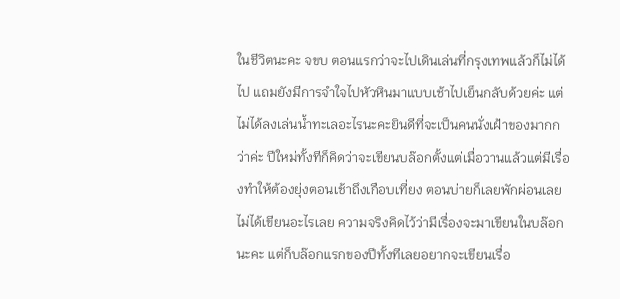ในชีวิตนะคะ จขบ ตอนแรกว่าจะไปเดินเล่นที่กรุงเทพแล้วก็ไม่ได้ไป แถมยังมีการจำใจไปหัวหินมาแบบเช้าไปเย็นกลับด้วยค่ะ แต่ไม่ได้ลงเล่นน้ำทะเลอะไรนะคะยินดีที่จะเป็นคนนั่งเฝ้าของมากกว่าค่ะ ปีใหม่ทั้งทีก็คิดว่าจะเขียนบล๊อกตั้งแต่เมื่อวานแล้วแต่มีเรื่องทำให้ต้องยุ่งตอนเช้าถึงเกือบเที่ยง ตอนบ่ายก็เลยพักผ่อนเลยไม่ได้เขียนอะไรเลย ความจริงคิดไว้ว่ามีเรื่องจะมาเขียนในบล๊อกนะคะ แต่ก็บล๊อกแรกของปีทั้งทีเลยอยากจะเขียนเรื่อ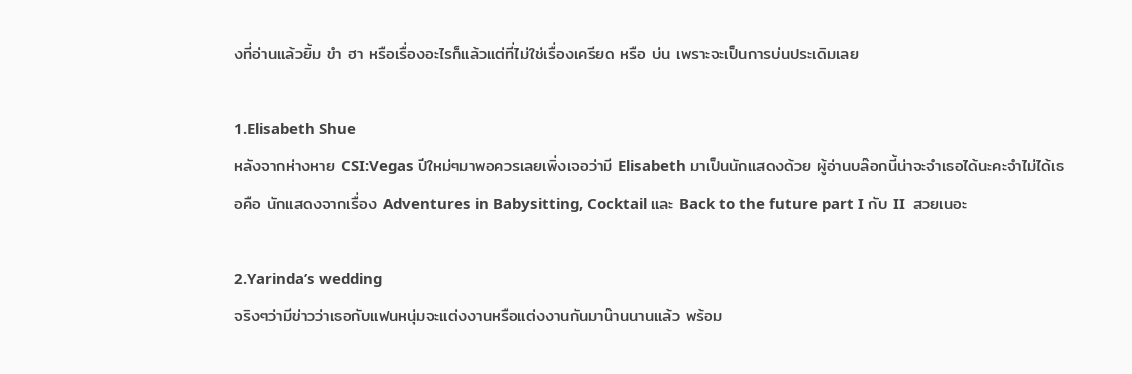งที่อ่านแล้วยิ้ม ขำ ฮา หรือเรื่องอะไรก็แล้วแต่ที่ไม่ใช่เรื่องเครียด หรือ บ่น เพราะจะเป็นการบ่นประเดิมเลย

1.Elisabeth Shue
หลังจากห่างหาย CSI:Vegas ปีใหม่ๆมาพอควรเลยเพิ่งเจอว่ามี Elisabeth มาเป็นนักแสดงด้วย ผู้อ่านบล๊อกนี้น่าจะจำเธอได้นะคะจำไม่ได้เธอคือ นักแสดงจากเรื่อง Adventures in Babysitting, Cocktail และ Back to the future part I กับ II  สวยเนอะ

2.Yarinda’s wedding
จริงๆว่ามีข่าวว่าเธอกับแฟนหนุ่มจะแต่งงานหรือแต่งงานกันมาน๊านนานแล้ว พร้อม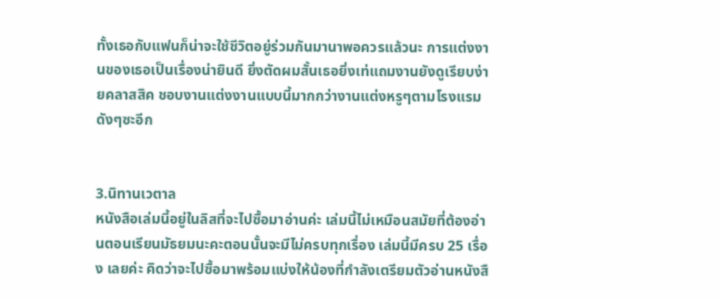ทั้งเธอกับแฟนก็น่าจะใช้ชีวิตอยู่ร่วมกันมานาพอควรแล้วนะ การแต่งงานของเธอเป็นเรื่องน่ายินดี ยิ่งตัดผมสั้นเธอยิ่งเท่แถมงานยังดูเรียบง่ายคลาสสิค ชอบงานแต่งงานแบบนี้มากกว่างานแต่งหรูๆตามโรงแรมดังๆซะอีก


3.นิทานเวตาล
หนังสือเล่มนี้อยู่ในลิสที่จะไปซื้อมาอ่านค่ะ เล่มนี้ไม่เหมือนสมัยที่ต้องอ่านตอนเรียนมัธยมนะคะตอนนั้นจะมีไม่ครบทุกเรื่อง เล่มนี้มีครบ 25 เรื่อง เลยค่ะ คิดว่าจะไปซื้อมาพร้อมแบ่งให้น้องที่กำลังเตรียมตัวอ่านหนังสื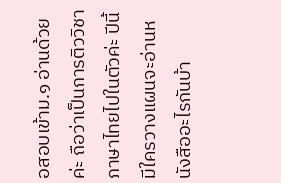อสอบเข้าม.๑ อ่านด้วยค่ะ ถือว่าเป็นการติววิชาภาษาไทยไปในตัวค่ะ ปีนี้มีใครวางแผนจะอ่านหนังสืออะไรกันบ้า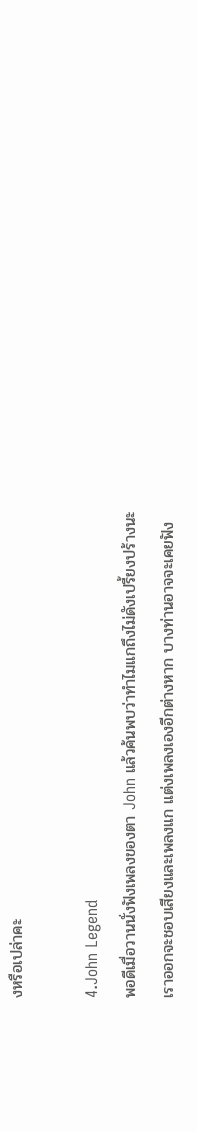งหรือเปล่าคะ

4.John Legend
พอดีเมื่อวานนั่งฟังเพลงของตา John แล้วค้นพบว่าทำไมแกถึงไม่ดังเปรี้ยงปร้างนะ เราออกจะชอบเสียงและเพลงแก แต่งเพลงเองอีกต่างหาก บางท่านอาจจะเคยฟัง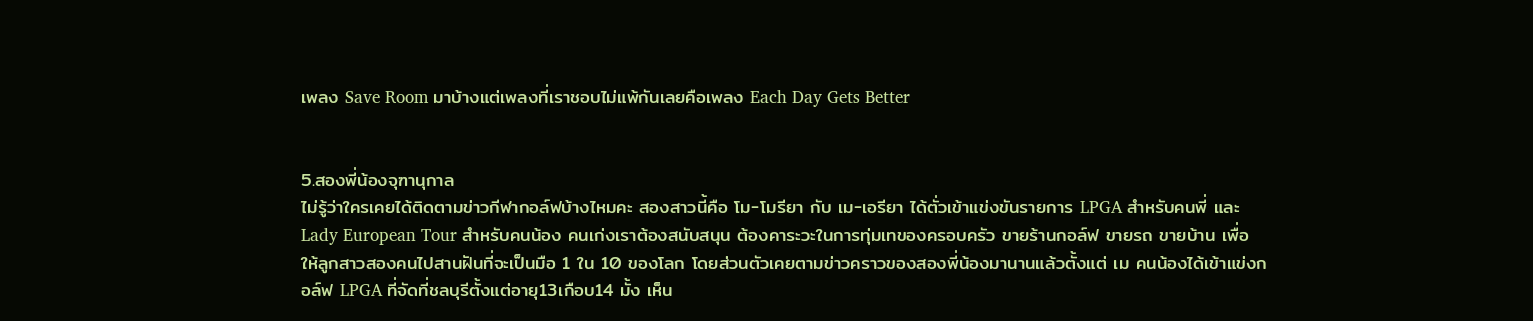เพลง Save Room มาบ้างแต่เพลงที่เราชอบไม่แพ้กันเลยคือเพลง Each Day Gets Better


5.สองพี่น้องจุฑานุกาล
ไม่รู้ว่าใครเคยได้ติดตามข่าวกีฬากอล์ฟบ้างไหมคะ สองสาวนี้คือ โม-โมรียา กับ เม-เอรียา ได้ตั่วเข้าแข่งขันรายการ LPGA สำหรับคนพี่ และ Lady European Tour สำหรับคนน้อง คนเก่งเราต้องสนับสนุน ต้องคาระวะในการทุ่มเทของครอบครัว ขายร้านกอล์ฟ ขายรถ ขายบ้าน เพื่อให้ลูกสาวสองคนไปสานฝันที่จะเป็นมือ 1 ใน 10 ของโลก โดยส่วนตัวเคยตามข่าวคราวของสองพี่น้องมานานแล้วตั้งแต่ เม คนน้องได้เข้าแข่งกอล์ฟ LPGA ที่จัดที่ชลบุรีตั้งแต่อายุ13เกือบ14 มั้ง เห็น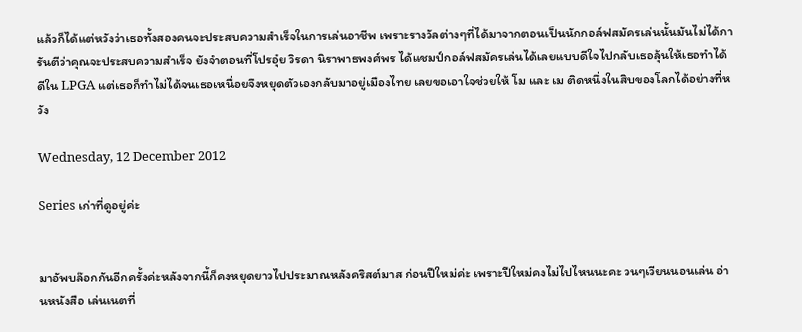แล้วก็ได้แต่หวังว่าเธอทั้งสองคนจะประสบความสำเร็จในการเล่นอาชีพ เพราะรางวัลต่างๆที่ได้มาจากตอนเป็นนักกอล์ฟสมัครเล่นนั้นมันไม่ได้การันตีว่าคุณจะประสบความสำเร็จ ยังจำตอนที่โปรอุ๋ย วิรดา นิราพาธพงศ์พร ได้แชมป์กอล์ฟสมัครเล่นได้เลยแบบดีใจไปกลับเธอลุ้นให้เธอทำได้ดีใน LPGA แต่เธอก็ทำไม่ได้จนเธอเหนื่อยจึงหยุดตัวเองกลับมาอยู่เมืองไทย เลยขอเอาใจช่วยให้ โม และ เม ติดหนึ่งในสิบของโลกได้อย่างที่หวัง

Wednesday, 12 December 2012

Series เก่าที่ดูอยู่ค่ะ


มาอัพบล๊อกกันอีกครั้งค่ะหลังจากนี้ก็คงหยุดยาวไปประมาณหลังคริสต์มาส ก่อนปีใหม่ค่ะ เพราะปีใหม่คงไม่ไปไหนนะคะ วนๆเวียนนอนเล่น อ่านหนังสือ เล่นเนตที่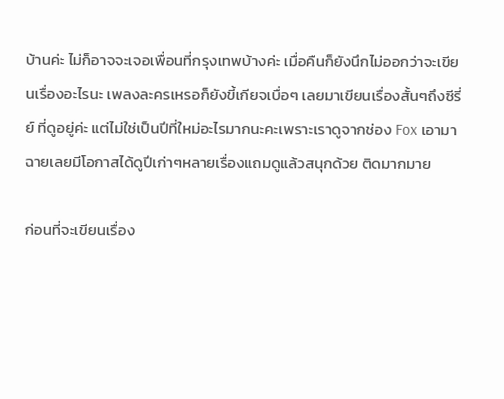บ้านค่ะ ไม่ก็อาจจะเจอเพื่อนที่กรุงเทพบ้างค่ะ เมื่อคืนก็ยังนึกไม่ออกว่าจะเขียนเรื่องอะไรนะ เพลงละครเหรอก็ยังขี้เกียจเบื่อๆ เลยมาเขียนเรื่องสั้นๆถึงซีรี่ย์ ที่ดูอยู่ค่ะ แต่ไม่ใช่เป็นปีที่ใหม่อะไรมากนะคะเพราะเราดูจากช่อง Fox เอามาฉายเลยมีโอกาสได้ดูปีเก่าๆหลายเรื่องแถมดูแล้วสนุกด้วย ติดมากมาย

ก่อนที่จะเขียนเรื่อง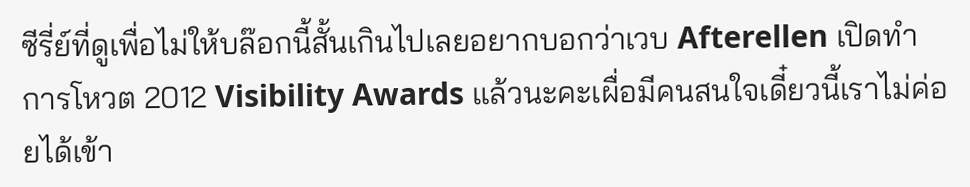ซีรี่ย์ที่ดูเพื่อไม่ให้บล๊อกนี้สั้นเกินไปเลยอยากบอกว่าเวบ Afterellen เปิดทำการโหวต 2012 Visibility Awards แล้วนะคะเผื่อมีคนสนใจเดี๋ยวนี้เราไม่ค่อยได้เข้า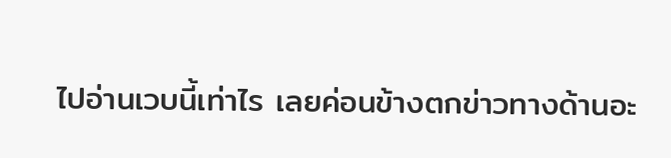ไปอ่านเวบนี้เท่าไร เลยค่อนข้างตกข่าวทางด้านอะ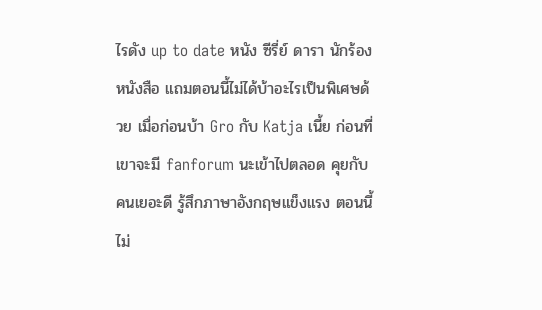ไรดัง up to date หนัง ซีรี่ย์ ดารา นักร้อง หนังสือ แถมตอนนี้ไม่ได้บ้าอะไรเป็นพิเศษด้วย เมื่อก่อนบ้า Gro กับ Katja เนี้ย ก่อนที่เขาจะมี fanforum นะเข้าไปตลอด คุยกับคนเยอะดี รู้สึกภาษาอังกฤษแข็งแรง ตอนนี้ไม่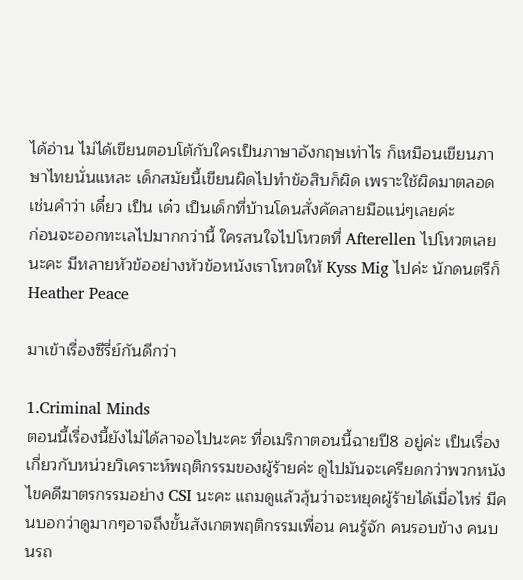ได้อ่าน ไม่ได้เขียนตอบโต้กับใครเป็นภาษาอังกฤษเท่าไร ก็เหมือนเขียนภาษาไทยนั่นแหละ เด็กสมัยนี้เขียนผิดไปทำข้อสิบก็ผิด เพราะใช้ผิดมาตลอด เช่นคำว่า เดี๋ยว เป็น เด๋ว เป็นเด็กที่บ้านโดนสั่งคัดลายมือแน่ๆเลยค่ะ
ก่อนจะออกทะเลไปมากกว่านี้ ใครสนใจไปโหวตที่ Afterellen ไปโหวตเลยนะคะ มีหลายหัวข้ออย่างหัวข้อหนังเราโหวตให้ Kyss Mig ไปค่ะ นักดนตรีก็ Heather Peace

มาเข้าเรื่องซีรี่ย์กันดีกว่า

1.Criminal Minds
ตอนนี้เรื่องนี้ยังไม่ได้ลาจอไปนะคะ ที่อเมริกาตอนนี้ฉายปี8 อยู่ค่ะ เป็นเรื่องเกี่ยวกับหน่วยวิเคราะห์พฤติกรรมของผู้ร้ายค่ะ ดูไปมันจะเครียดกว่าพวกหนังไขคดีฆาตรกรรมอย่าง CSI นะคะ แถมดูแล้วลุ้นว่าจะหยุดผู้ร้ายได้เมื่อไหร่ มีคนบอกว่าดูมากๆอาจถึงขั้นสังเกตพฤติกรรมเพื่อน คนรู้จัก คนรอบข้าง คนบนรถ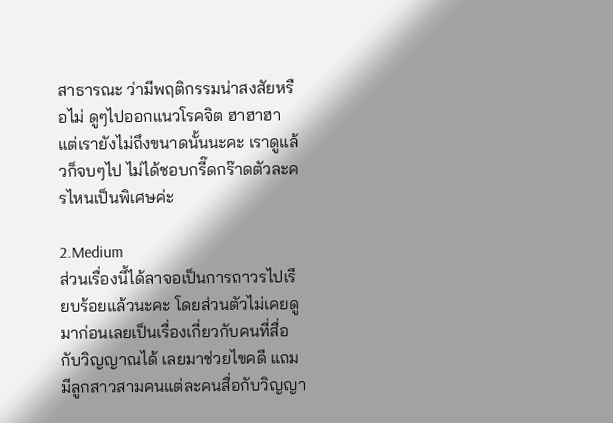สาธารณะ ว่ามีพฤติกรรมน่าสงสัยหรือไม่ ดูๆไปออกแนวโรคจิต ฮาฮาฮา แต่เรายังไม่ถึงขนาดนั้นนะคะ เราดูแล้วก็จบๆไป ไม่ได้ชอบกรี๊ดกร๊าดตัวละครไหนเป็นพิเศษค่ะ

2.Medium
ส่วนเรื่องนี้ได้ลาจอเป็นการถาวรไปเรียบร้อยแล้วนะคะ โดยส่วนตัวไม่เคยดูมาก่อนเลยเป็นเรื่องเกี่ยวกับคนที่สื่อกับวิญญาณได้ เลยมาช่วยไขคดี แถมมีลูกสาวสามคนแต่ละคนสื่อกับวิญญา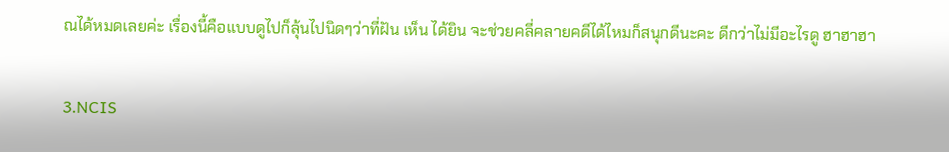ณได้หมดเลยค่ะ เรื่องนี้คือแบบดูไปก็ลุ้นไปนิดๆว่าที่ฝัน เห็น ได้ยิน จะช่วยคลี่คลายคดีได้ไหมก็สนุกดีนะคะ ดีกว่าไม่มีอะไรดู ฮาฮาฮา

3.NCIS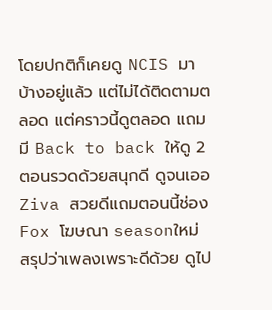โดยปกติก็เคยดู NCIS มาบ้างอยู่แล้ว แต่ไม่ได้ติดตามตลอด แต่คราวนี้ดูตลอด แถมมี Back to back ให้ดู 2 ตอนรวดด้วยสนุกดี ดูจนเออ Ziva สวยดีแถมตอนนี้ช่อง Fox โฆษณา seasonใหม่ สรุปว่าเพลงเพราะดีด้วย ดูไป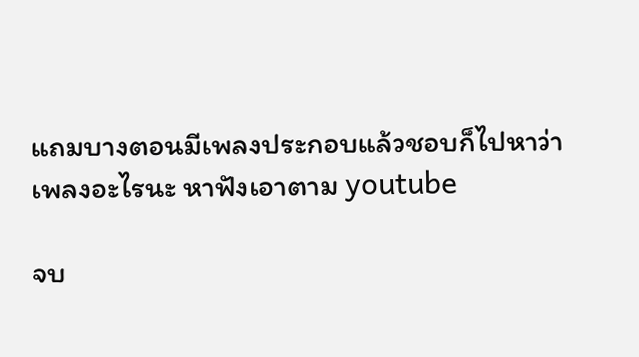แถมบางตอนมีเพลงประกอบแล้วชอบก็ไปหาว่าเพลงอะไรนะ หาฟังเอาตาม youtube

จบ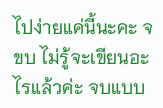ไปง่ายแค่นี้นะคะ จขบ ไม่รู้จะเขียนอะไรแล้วค่ะ จบแบบ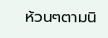ห้วนๆตามนิ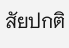สัยปกติ